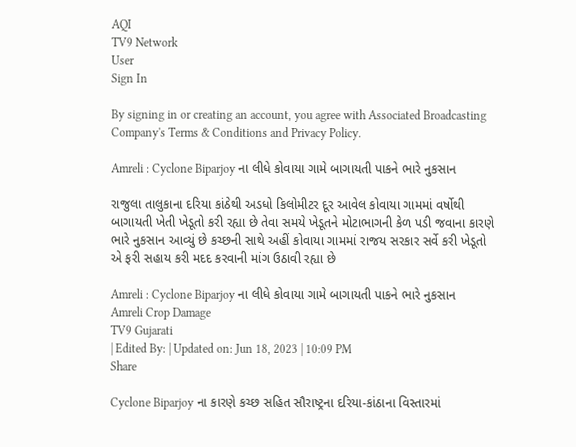AQI
TV9 Network
User
Sign In

By signing in or creating an account, you agree with Associated Broadcasting Company's Terms & Conditions and Privacy Policy.

Amreli : Cyclone Biparjoy ના લીધે કોવાયા ગામે બાગાયતી પાકને ભારે નુકસાન

રાજુલા તાલુકાના દરિયા કાંઠેથી અડધો કિલોમીટર દૂર આવેલ કોવાયા ગામમાં વર્ષોથી બાગાયતી ખેતી ખેડૂતો કરી રહ્યા છે તેવા સમયે ખેડૂતને મોટાભાગની કેળ પડી જવાના કારણે ભારે નુકસાન આવ્યું છે કચ્છની સાથે અહીં કોવાયા ગામમાં રાજય સરકાર સર્વે કરી ખેડૂતો એ ફરી સહાય કરી મદદ કરવાની માંગ ઉઠાવી રહ્યા છે

Amreli : Cyclone Biparjoy ના લીધે કોવાયા ગામે બાગાયતી પાકને ભારે નુકસાન
Amreli Crop Damage
TV9 Gujarati
| Edited By: | Updated on: Jun 18, 2023 | 10:09 PM
Share

Cyclone Biparjoy ના કારણે કચ્છ સહિત સૌરાષ્ટ્રના દરિયા-કાંઠાના વિસ્તારમાં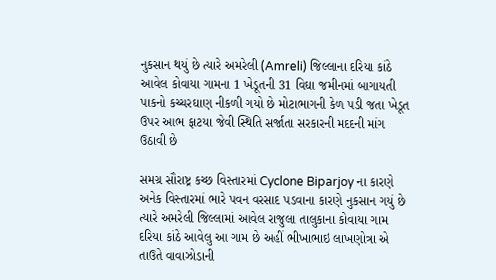નુકસાન થયું છે ત્યારે અમરેલી (Amreli) જિલ્લાના દરિયા કાંઠે આવેલ કોવાયા ગામના 1 ખેડૂતની 31 વિઘા જમીનમાં બાગાયતી પાકનો કચ્ચરઘાણ નીકળી ગયો છે મોટાભાગની કેળ પડી જતા ખેડૂત ઉપર આભ ફાટયા જેવી સ્થિતિ સર્જાતા સરકારની મદદની માંગ ઉઠાવી છે

સમગ્ર સૌરાષ્ટ્ર કચ્છ વિસ્તારમાં Cyclone Biparjoy ના કારણે અનેક વિસ્તારમાં ભારે પવન વરસાદ પડવાના કારણે નુકસાન ગયું છે ત્યારે અમરેલી જિલ્લામાં આવેલ રાજુલા તાલુકાના કોવાયા ગામ દરિયા કાંઠે આવેલુ આ ગામ છે અહીં ભીખાભાઇ લાખણોત્રા એ તાઉતે વાવાઝોડાની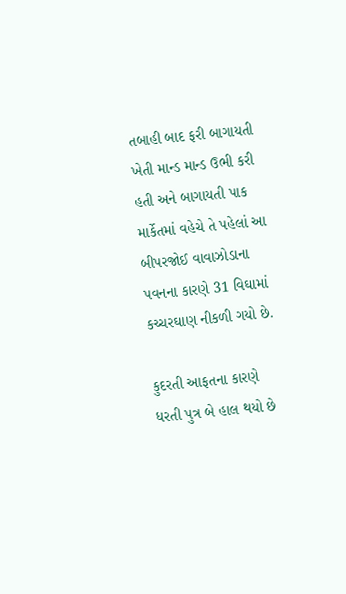તબાહી બાદ ફરી બાગાયતી ખેતી માન્ડ માન્ડ ઉભી કરી હતી અને બાગાયતી પાક માર્કેતમાં વહેચે તે પહેલાં આ બીપરજોઈ વાવાઝોડાના પવનના કારણે 31 વિઘામાં કચ્ચરઘાણ નીકળી ગયો છે.

કુદરતી આફતના કારણે ધરતી પુત્ર બે હાલ થયો છે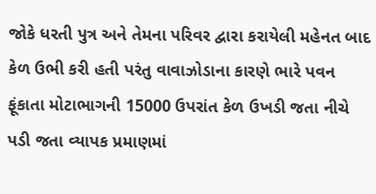જોકે ધરતી પુત્ર અને તેમના પરિવર દ્વારા કરાયેલી મહેનત બાદ કેળ ઉભી કરી હતી પરંતુ વાવાઝોડાના કારણે ભારે પવન ફૂંકાતા મોટાભાગની 15000 ઉપરાંત કેળ ઉખડી જતા નીચે પડી જતા વ્યાપક પ્રમાણમાં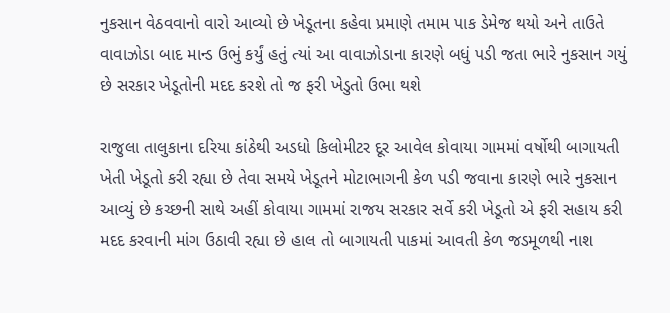નુકસાન વેઠવવાનો વારો આવ્યો છે ખેડૂતના કહેવા પ્રમાણે તમામ પાક ડેમેજ થયો અને તાઉતે વાવાઝોડા બાદ માન્ડ ઉભું કર્યું હતું ત્યાં આ વાવાઝોડાના કારણે બધું પડી જતા ભારે નુકસાન ગયું છે સરકાર ખેડૂતોની મદદ કરશે તો જ ફરી ખેડુતો ઉભા થશે

રાજુલા તાલુકાના દરિયા કાંઠેથી અડધો કિલોમીટર દૂર આવેલ કોવાયા ગામમાં વર્ષોથી બાગાયતી ખેતી ખેડૂતો કરી રહ્યા છે તેવા સમયે ખેડૂતને મોટાભાગની કેળ પડી જવાના કારણે ભારે નુકસાન આવ્યું છે કચ્છની સાથે અહીં કોવાયા ગામમાં રાજય સરકાર સર્વે કરી ખેડૂતો એ ફરી સહાય કરી મદદ કરવાની માંગ ઉઠાવી રહ્યા છે હાલ તો બાગાયતી પાકમાં આવતી કેળ જડમૂળથી નાશ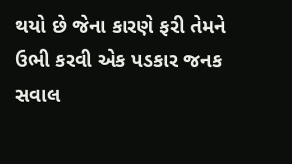થયો છે જેના કારણે ફરી તેમને ઉભી કરવી એક પડકાર જનક સવાલ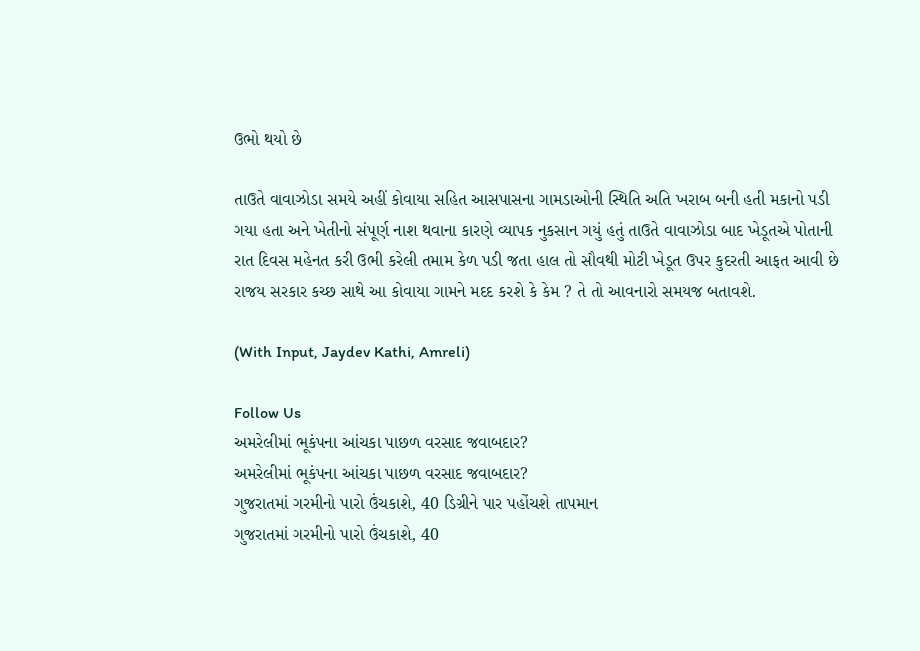ઉભો થયો છે

તાઉતે વાવાઝોડા સમયે અહીં કોવાયા સહિત આસપાસના ગામડાઓની સ્થિતિ અતિ ખરાબ બની હતી મકાનો પડી ગયા હતા અને ખેતીનો સંપૂર્ણ નાશ થવાના કારણે વ્યાપક નુકસાન ગયું હતું તાઉતે વાવાઝોડા બાદ ખેડૂતએ પોતાની રાત દિવસ મહેનત કરી ઉભી કરેલી તમામ કેળ પડી જતા હાલ તો સૌવથી મોટી ખેડૂત ઉપર કુદરતી આફત આવી છે રાજય સરકાર કચ્છ સાથે આ કોવાયા ગામને મદદ કરશે કે કેમ ? તે તો આવનારો સમયજ બતાવશે.

(With Input, Jaydev Kathi, Amreli)

Follow Us
અમરેલીમાં ભૂકંપના આંચકા પાછળ વરસાદ જવાબદાર?
અમરેલીમાં ભૂકંપના આંચકા પાછળ વરસાદ જવાબદાર?
ગુજરાતમાં ગરમીનો પારો ઉંચકાશે, 40 ડિગ્રીને પાર પહોંચશે તાપમાન
ગુજરાતમાં ગરમીનો પારો ઉંચકાશે, 40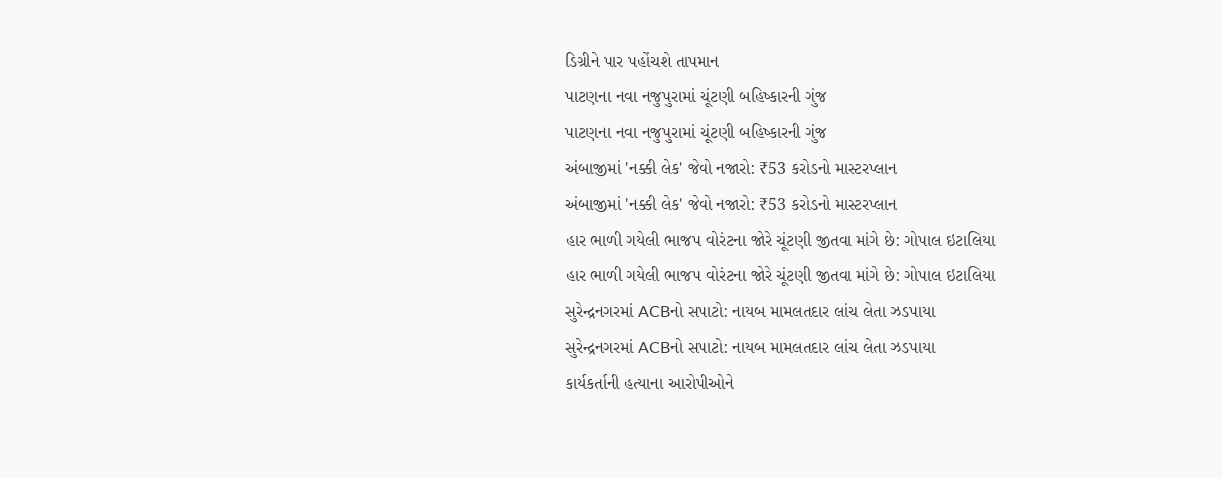ડિગ્રીને પાર પહોંચશે તાપમાન
પાટણના નવા નજુપુરામાં ચૂંટણી બહિષ્કારની ગુંજ
પાટણના નવા નજુપુરામાં ચૂંટણી બહિષ્કારની ગુંજ
અંબાજીમાં 'નક્કી લેક' જેવો નજારો: ₹53 કરોડનો માસ્ટરપ્લાન
અંબાજીમાં 'નક્કી લેક' જેવો નજારો: ₹53 કરોડનો માસ્ટરપ્લાન
હાર ભાળી ગયેલી ભાજપ વોરંટના જોરે ચૂંટણી જીતવા માંગે છે: ગોપાલ ઇટાલિયા
હાર ભાળી ગયેલી ભાજપ વોરંટના જોરે ચૂંટણી જીતવા માંગે છે: ગોપાલ ઇટાલિયા
સુરેન્દ્રનગરમાં ACBનો સપાટો: નાયબ મામલતદાર લાંચ લેતા ઝડપાયા
સુરેન્દ્રનગરમાં ACBનો સપાટો: નાયબ મામલતદાર લાંચ લેતા ઝડપાયા
કાર્યકર્તાની હત્યાના આરોપીઓને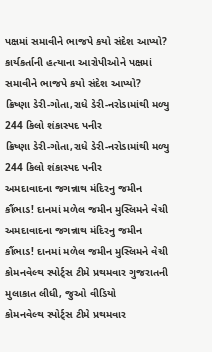પક્ષમાં સમાવીને ભાજપે કયો સંદેશ આપ્યો?
કાર્યકર્તાની હત્યાના આરોપીઓને પક્ષમાં સમાવીને ભાજપે કયો સંદેશ આપ્યો?
ક્રિષ્ણા ડેરી-ગોતા,રાધે ડેરી-નરોડામાંથી મળ્યુ 244 કિલો શંકાસ્પદ પનીર
ક્રિષ્ણા ડેરી-ગોતા,રાધે ડેરી-નરોડામાંથી મળ્યુ 244 કિલો શંકાસ્પદ પનીર
અમદાવાદના જગન્નાથ મંદિરનુ જમીન કૌંભાડ! દાનમાં મળેલ જમીન મુસ્લિમને વેચી
અમદાવાદના જગન્નાથ મંદિરનુ જમીન કૌંભાડ! દાનમાં મળેલ જમીન મુસ્લિમને વેચી
કોમનવેલ્થ સ્પોર્ટ્સ ટીમે પ્રથમવાર ગુજરાતની મુલાકાત લીધી, જુઓ વીડિયો
કોમનવેલ્થ સ્પોર્ટ્સ ટીમે પ્રથમવાર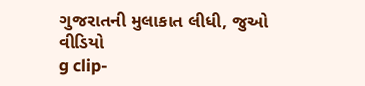ગુજરાતની મુલાકાત લીધી, જુઓ વીડિયો
g clip-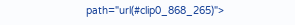path="url(#clip0_868_265)">